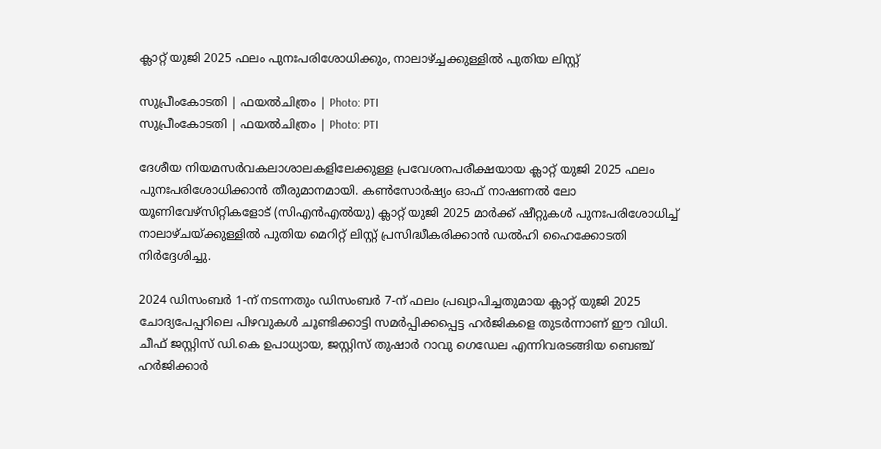ക്ലാറ്റ് യുജി 2025 ഫലം പുനഃപരിശോധിക്കും, നാലാഴ്ച്ചക്കുള്ളില്‍ പുതിയ ലിസ്റ്റ്

സുപ്രീംകോടതി | ഫയല്‍ചിത്രം | Photo: PTI
സുപ്രീംകോടതി | ഫയല്‍ചിത്രം | Photo: PTI

ദേശീയ നിയമസർവകലാശാലകളിലേക്കുള്ള പ്രവേശനപരീക്ഷയായ ക്ലാറ്റ് യുജി 2025 ഫലം പുനഃപരിശോധിക്കാന്‍ തീരുമാനമായി. കണ്‍സോര്‍ഷ്യം ഓഫ് നാഷണല്‍ ലോ യൂണിവേഴ്‌സിറ്റികളോട് (സിഎന്‍എല്‍യു) ക്ലാറ്റ് യുജി 2025 മാര്‍ക്ക് ഷീറ്റുകള്‍ പുനഃപരിശോധിച്ച് നാലാഴ്ചയ്ക്കുള്ളില്‍ പുതിയ മെറിറ്റ് ലിസ്റ്റ് പ്രസിദ്ധീകരിക്കാന്‍ ഡല്‍ഹി ഹൈക്കോടതി നിര്‍ദ്ദേശിച്ചു.

2024 ഡിസംബര്‍ 1-ന് നടന്നതും ഡിസംബര്‍ 7-ന് ഫലം പ്രഖ്യാപിച്ചതുമായ ക്ലാറ്റ് യുജി 2025 ചോദ്യപേപ്പറിലെ പിഴവുകള്‍ ചൂണ്ടിക്കാട്ടി സമര്‍പ്പിക്കപ്പെട്ട ഹര്‍ജികളെ തുടര്‍ന്നാണ് ഈ വിധി. ചീഫ് ജസ്റ്റിസ് ഡി.കെ ഉപാധ്യായ, ജസ്റ്റിസ് തുഷാര്‍ റാവു ഗെഡേല എന്നിവരടങ്ങിയ ബെഞ്ച് ഹര്‍ജിക്കാര്‍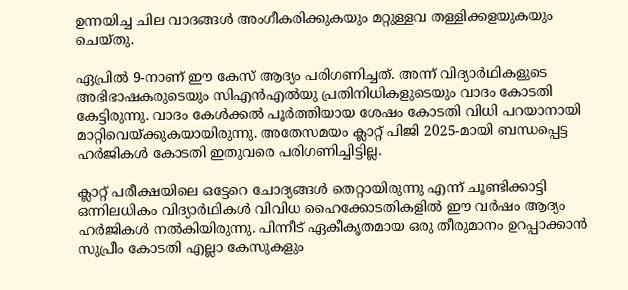ഉന്നയിച്ച ചില വാദങ്ങള്‍ അംഗീകരിക്കുകയും മറ്റുള്ളവ തള്ളിക്കളയുകയും ചെയ്തു.

ഏപ്രില്‍ 9-നാണ് ഈ കേസ് ആദ്യം പരിഗണിച്ചത്. അന്ന് വിദ്യാര്‍ഥികളുടെ അഭിഭാഷകരുടെയും സിഎന്‍എല്‍യു പ്രതിനിധികളുടെയും വാദം കോടതി കേട്ടിരുന്നു. വാദം കേള്‍ക്കല്‍ പൂര്‍ത്തിയായ ശേഷം കോടതി വിധി പറയാനായി മാറ്റിവെയ്ക്കുകയായിരുന്നു. അതേസമയം ക്ലാറ്റ് പിജി 2025-മായി ബന്ധപ്പെട്ട ഹര്‍ജികള്‍ കോടതി ഇതുവരെ പരിഗണിച്ചിട്ടില്ല.

ക്ലാറ്റ് പരീക്ഷയിലെ ഒട്ടേറെ ചോദ്യങ്ങള്‍ തെറ്റായിരുന്നു എന്ന് ചൂണ്ടിക്കാട്ടി ഒന്നിലധികം വിദ്യാര്‍ഥികള്‍ വിവിധ ഹൈക്കോടതികളില്‍ ഈ വര്‍ഷം ആദ്യം ഹര്‍ജികള്‍ നല്‍കിയിരുന്നു. പിന്നീട് ഏകീകൃതമായ ഒരു തീരുമാനം ഉറപ്പാക്കാന്‍ സുപ്രീം കോടതി എല്ലാ കേസുകളും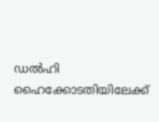ഡല്‍ഹി ഹൈക്കോടതിയിലേക്ക്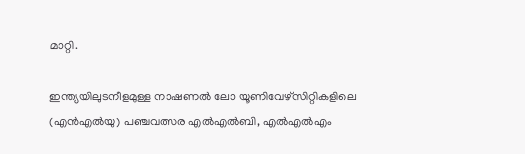മാറ്റി.

ഇന്ത്യയിലുടനീളമുള്ള നാഷണല്‍ ലോ യൂണിവേഴ്‌സിറ്റികളിലെ (എന്‍എല്‍യു) പഞ്ചവത്സര എല്‍എല്‍ബി, എല്‍എല്‍എം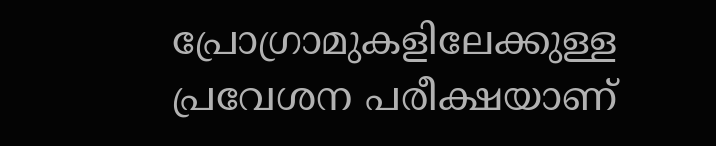പ്രോഗ്രാമുകളിലേക്കുള്ള പ്രവേശന പരീക്ഷയാണ്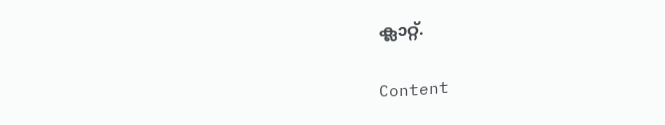ക്ലാറ്റ്.

Content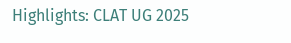Highlights: CLAT UG 2025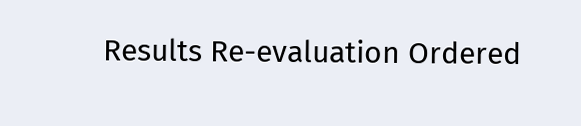Results Re-evaluation Ordered